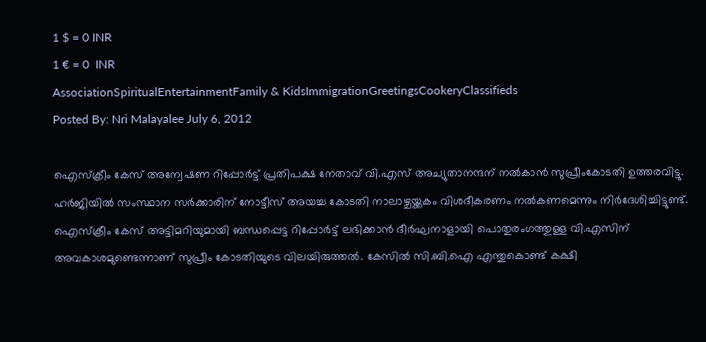1 $ = 0 INR
1 € = 0  INR
AssociationSpiritualEntertainmentFamily & KidsImmigrationGreetingsCookeryClassifieds
Posted By: Nri Malayalee July 6, 2012

ഐസ്‌ക്രീം കേസ് അന്വേഷണ റിപ്പോര്‍ട്ട് പ്രതിപക്ഷ നേതാവ് വി.എസ് അച്യുതാനന്ദന് നല്‍കാന്‍ സുപ്രീംകോടതി ഉത്തരവിട്ടു. ഹര്‍ജിയില്‍ സംസ്ഥാന സര്‍ക്കാരിന് നോട്ടീസ് അയച്ച കോടതി നാലാഴ്ചയ്ക്കകം വിശദീകരണം നല്‍കണമെന്നും നിര്‍ദേശിച്ചിട്ടുണ്ട്.
ഐസ്‌ക്രീം കേസ് അട്ടിമറിയുമായി ബന്ധപ്പെട്ട റിപ്പോര്‍ട്ട് ലഭിക്കാന്‍ ദീര്‍ഘനാളായി പൊതുരംഗത്തുള്ള വി.എസിന് അവകാശമുണ്ടെന്നാണ് സുപ്രീം കോടതിയുടെ വിലയിരുത്തല്‍. കേസില്‍ സി.ബി.ഐ എന്തുകൊണ്ട് കക്ഷി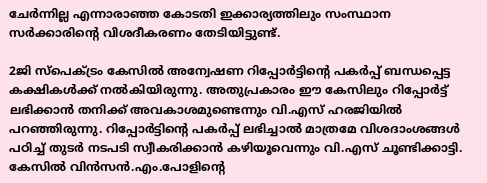ചേര്‍ന്നില്ല എന്നാരാഞ്ഞ കോടതി ഇക്കാര്യത്തിലും സംസ്ഥാന സര്‍ക്കാരിന്റെ വിശദീകരണം തേടിയിട്ടുണ്ട്.

2ജി സ്‌പെക്ട്രം കേസില്‍ അന്വേഷണ റിപ്പോര്‍ട്ടിന്റെ പകര്‍പ്പ് ബന്ധപ്പെട്ട കക്ഷികള്‍ക്ക് നല്‍കിയിരുന്നു. അതുപ്രകാരം ഈ കേസിലും റിപ്പോര്‍ട്ട് ലഭിക്കാന്‍ തനിക്ക് അവകാശമുണ്ടെന്നും വി.എസ് ഹരജിയില്‍ പറഞ്ഞിരുന്നു. റിപ്പോര്‍ട്ടിന്റെ പകര്‍പ്പ് ലഭിച്ചാല്‍ മാത്രമേ വിശദാംശങ്ങള്‍ പഠിച്ച് തുടര്‍ നടപടി സ്വീകരിക്കാന്‍ കഴിയൂവെന്നും വി.എസ് ചൂണ്ടിക്കാട്ടി.
കേസില്‍ വിന്‍സന്‍.എം.പോളിന്റെ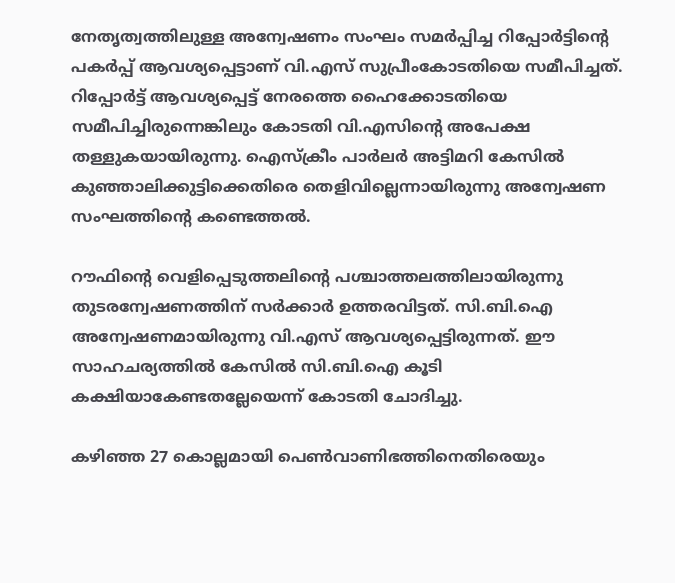നേതൃത്വത്തിലുള്ള അന്വേഷണം സംഘം സമര്‍പ്പിച്ച റിപ്പോര്‍ട്ടിന്റെ പകര്‍പ്പ് ആവശ്യപ്പെട്ടാണ് വി.എസ് സുപ്രീംകോടതിയെ സമീപിച്ചത്. റിപ്പോര്‍ട്ട് ആവശ്യപ്പെട്ട് നേരത്തെ ഹൈക്കോടതിയെ സമീപിച്ചിരുന്നെങ്കിലും കോടതി വി.എസിന്റെ അപേക്ഷ തള്ളുകയായിരുന്നു. ഐസ്‌ക്രീം പാര്‍ലര്‍ അട്ടിമറി കേസില്‍ കുഞ്ഞാലിക്കുട്ടിക്കെതിരെ തെളിവില്ലെന്നായിരുന്നു അന്വേഷണ സംഘത്തിന്റെ കണ്ടെത്തല്‍.

റൗഫിന്റെ വെളിപ്പെടുത്തലിന്റെ പശ്ചാത്തലത്തിലായിരുന്നു തുടരന്വേഷണത്തിന് സര്‍ക്കാര്‍ ഉത്തരവിട്ടത്. സി.ബി.ഐ അന്വേഷണമായിരുന്നു വി.എസ് ആവശ്യപ്പെട്ടിരുന്നത്. ഈ സാഹചര്യത്തില്‍ കേസില്‍ സി.ബി.ഐ കൂടി കക്ഷിയാകേണ്ടതല്ലേയെന്ന് കോടതി ചോദിച്ചു.

കഴിഞ്ഞ 27 കൊല്ലമായി പെണ്‍വാണിഭത്തിനെതിരെയും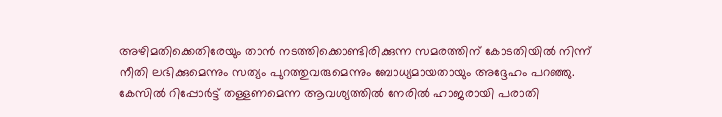അഴിമതിക്കെതിരേയും താന്‍ നടത്തിക്കൊണ്ടിരിക്കുന്ന സമരത്തിന് കോടതിയില്‍ നിന്ന് നീതി ലഭിക്കുമെന്നും സത്യം പുറത്തുവരുമെന്നും ബോധ്യമായതായും അദ്ദേഹം പറഞ്ഞു. കേസില്‍ റിപ്പോര്‍ട്ട് തള്ളണമെന്ന ആവശ്യത്തില്‍ നേരില്‍ ഹാജരായി പരാതി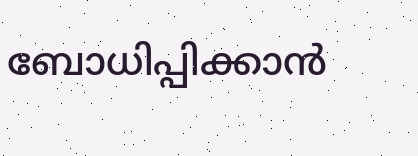ബോധിപ്പിക്കാന്‍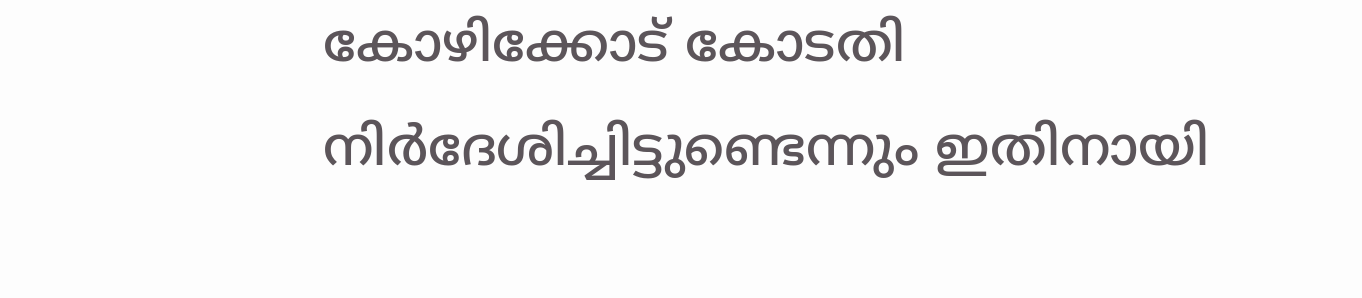കോഴിക്കോട് കോടതി നിര്‍ദേശിച്ചിട്ടുണ്ടെന്നും ഇതിനായി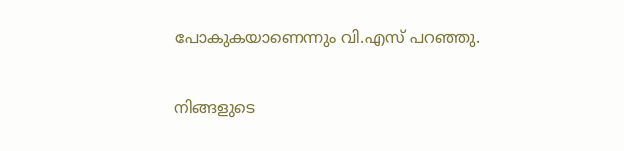പോകുകയാണെന്നും വി.എസ് പറഞ്ഞു.

നിങ്ങളുടെ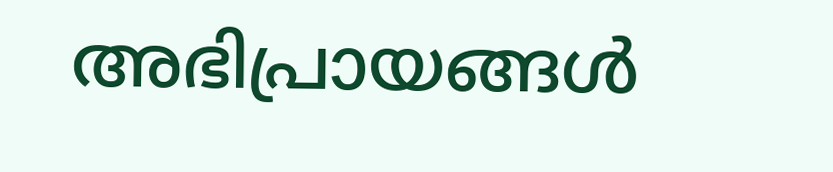അഭിപ്രായങ്ങള്‍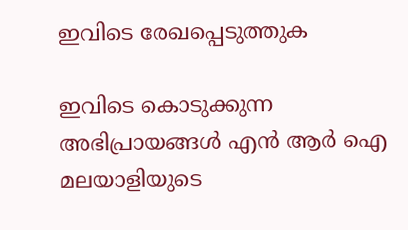ഇവിടെ രേഖപ്പെടുത്തുക

ഇവിടെ കൊടുക്കുന്ന അഭിപ്രായങ്ങള്‍ എന്‍ ആര്‍ ഐ മലയാളിയുടെ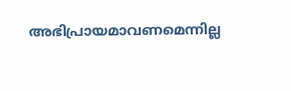അഭിപ്രായമാവണമെന്നില്ല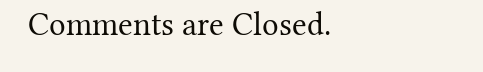Comments are Closed.